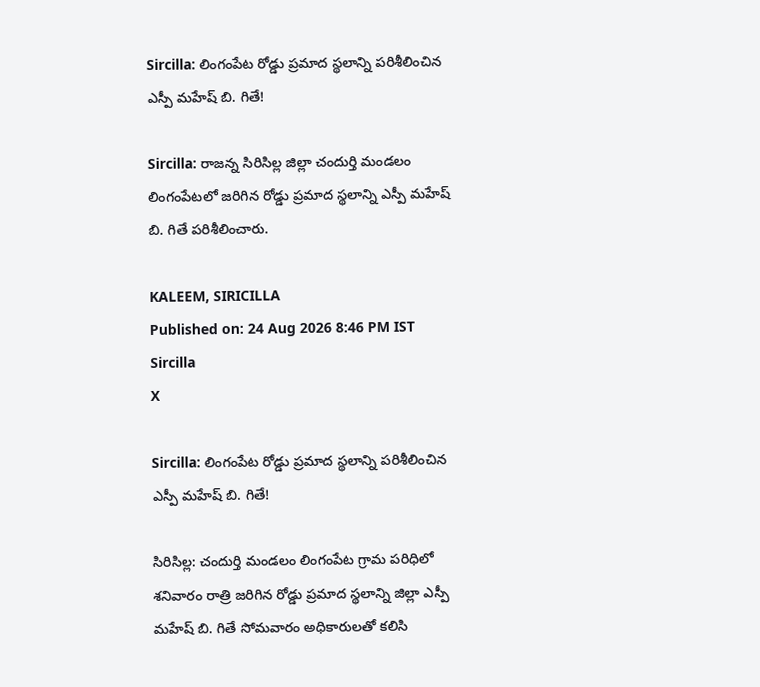Sircilla: లింగంపేట రోడ్డు ప్రమాద స్థలాన్ని పరిశీలించిన ఎస్పీ మహేష్ బి. గితే!

Sircilla: రాజన్న సిరిసిల్ల జిల్లా చందుర్తి మండలం లింగంపేటలో జరిగిన రోడ్డు ప్రమాద స్థలాన్ని ఎస్పీ మహేష్ బి. గితే పరిశీలించారు.

KALEEM, SIRICILLA
Published on: 24 Aug 2026 8:46 PM IST
Sircilla
X

Sircilla: లింగంపేట రోడ్డు ప్రమాద స్థలాన్ని పరిశీలించిన ఎస్పీ మహేష్ బి. గితే!

సిరిసిల్ల: చందుర్తి మండలం లింగంపేట గ్రామ పరిధిలో శనివారం రాత్రి జరిగిన రోడ్డు ప్రమాద స్థలాన్ని జిల్లా ఎస్పీ మహేష్ బి. గితే సోమవారం అధికారులతో కలిసి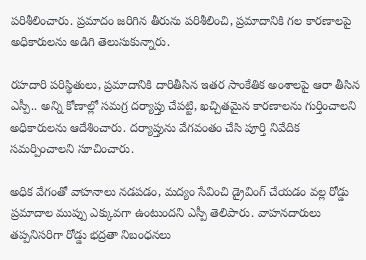పరిశీలించారు. ప్రమాదం జరిగిన తీరును పరిశీలించి, ప్రమాదానికి గల కారణాలపై అధికారులను అడిగి తెలుసుకున్నారు.

రహదారి పరిస్థితులు, ప్రమాదానికి దారితీసిన ఇతర సాంకేతిక అంశాలపై ఆరా తీసిన ఎస్పీ.. అన్ని కోణాల్లో సమగ్ర దర్యాప్తు చేపట్టి, ఖచ్చితమైన కారణాలను గుర్తించాలని అధికారులను ఆదేశించారు. దర్యాప్తును వేగవంతం చేసి పూర్తి నివేదిక సమర్పించాలని సూచించారు.

అధిక వేగంతో వాహనాలు నడపడం, మద్యం సేవించి డ్రైవింగ్ చేయడం వల్ల రోడ్డు ప్రమాదాల ముప్పు ఎక్కువగా ఉంటుందని ఎస్పీ తెలిపారు. వాహనదారులు తప్పనిసరిగా రోడ్డు భద్రతా నిబంధనలు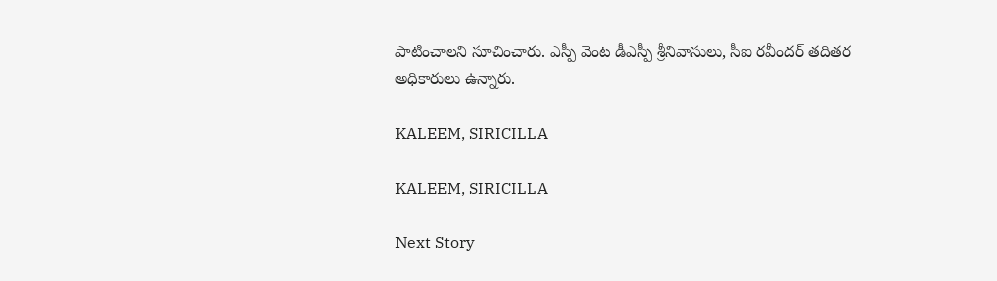పాటించాలని సూచించారు. ఎస్పీ వెంట డీఎస్పీ శ్రీనివాసులు, సీఐ రవీందర్ తదితర అధికారులు ఉన్నారు.

KALEEM, SIRICILLA

KALEEM, SIRICILLA

Next Story